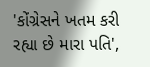'કોંગ્રેસને ખતમ કરી રહ્યા છે મારા પતિ',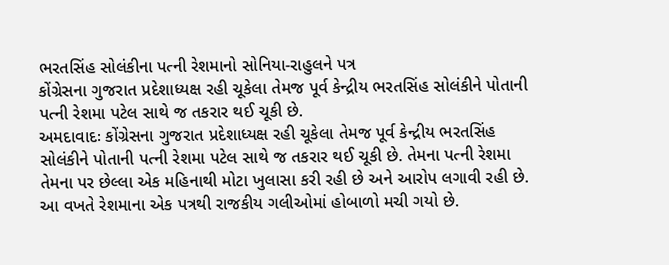ભરતસિંહ સોલંકીના પત્ની રેશમાનો સોનિયા-રાહુલને પત્ર
કોંગ્રેસના ગુજરાત પ્રદેશાધ્યક્ષ રહી ચૂકેલા તેમજ પૂર્વ કેન્દ્રીય ભરતસિંહ સોલંકીને પોતાની પત્ની રેશમા પટેલ સાથે જ તકરાર થઈ ચૂકી છે.
અમદાવાદઃ કોંગ્રેસના ગુજરાત પ્રદેશાધ્યક્ષ રહી ચૂકેલા તેમજ પૂર્વ કેન્દ્રીય ભરતસિંહ સોલંકીને પોતાની પત્ની રેશમા પટેલ સાથે જ તકરાર થઈ ચૂકી છે. તેમના પત્ની રેશમા તેમના પર છેલ્લા એક મહિનાથી મોટા ખુલાસા કરી રહી છે અને આરોપ લગાવી રહી છે. આ વખતે રેશમાના એક પત્રથી રાજકીય ગલીઓમાં હોબાળો મચી ગયો છે.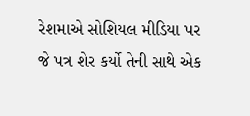રેશમાએ સોશિયલ મીડિયા પર જે પત્ર શેર કર્યો તેની સાથે એક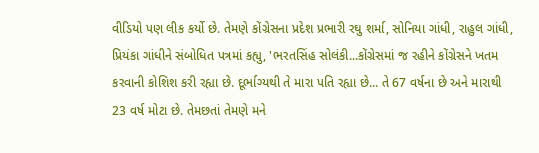વીડિયો પણ લીક કર્યો છે. તેમણે કોંગ્રેસના પ્રદેશ પ્રભારી રઘુ શર્મા, સોનિયા ગાંધી, રાહુલ ગાંધી, પ્રિયંકા ગાંધીને સંબોધિત પત્રમાં કહ્યુ, 'ભરતસિંહ સોલંકી...કોંગ્રેસમાં જ રહીને કોંગ્રેસને ખતમ કરવાની કોશિશ કરી રહ્યા છે. દૂર્ભાગ્યથી તે મારા પતિ રહ્યા છે... તે 67 વર્ષના છે અને મારાથી 23 વર્ષ મોટા છે. તેમછતાં તેમણે મને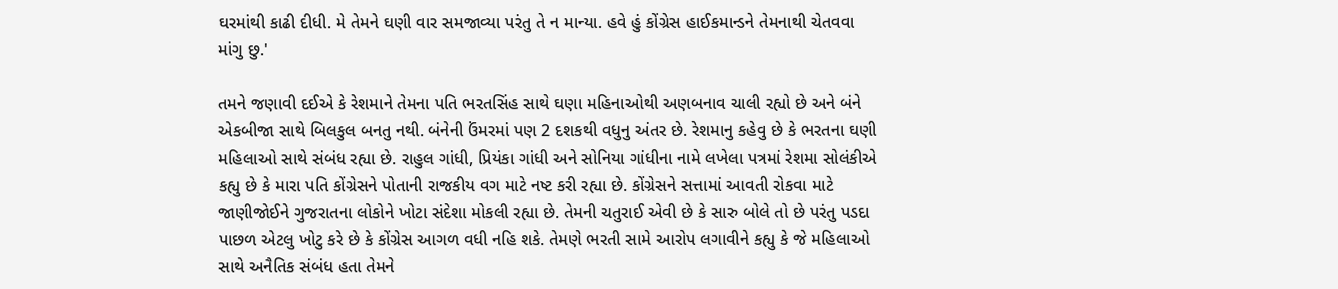ઘરમાંથી કાઢી દીધી. મે તેમને ઘણી વાર સમજાવ્યા પરંતુ તે ન માન્યા. હવે હું કોંગ્રેસ હાઈકમાન્ડને તેમનાથી ચેતવવા માંગુ છુ.'

તમને જણાવી દઈએ કે રેશમાને તેમના પતિ ભરતસિંહ સાથે ઘણા મહિનાઓથી અણબનાવ ચાલી રહ્યો છે અને બંને એકબીજા સાથે બિલકુલ બનતુ નથી. બંનેની ઉંમરમાં પણ 2 દશકથી વધુનુ અંતર છે. રેશમાનુ કહેવુ છે કે ભરતના ઘણી મહિલાઓ સાથે સંબંધ રહ્યા છે. રાહુલ ગાંધી, પ્રિયંકા ગાંધી અને સોનિયા ગાંધીના નામે લખેલા પત્રમાં રેશમા સોલંકીએ કહ્યુ છે કે મારા પતિ કોંગ્રેસને પોતાની રાજકીય વગ માટે નષ્ટ કરી રહ્યા છે. કોંગ્રેસને સત્તામાં આવતી રોકવા માટે જાણીજોઈને ગુજરાતના લોકોને ખોટા સંદેશા મોકલી રહ્યા છે. તેમની ચતુરાઈ એવી છે કે સારુ બોલે તો છે પરંતુ પડદા પાછળ એટલુ ખોટુ કરે છે કે કોંગ્રેસ આગળ વધી નહિ શકે. તેમણે ભરતી સામે આરોપ લગાવીને કહ્યુ કે જે મહિલાઓ સાથે અનૈતિક સંબંધ હતા તેમને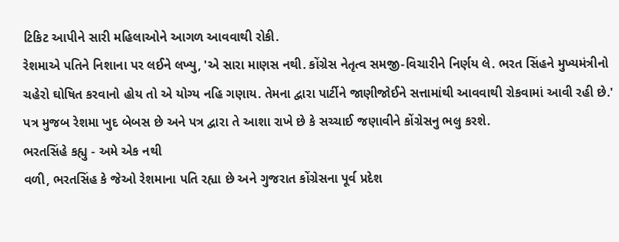ટિકિટ આપીને સારી મહિલાઓને આગળ આવવાથી રોકી.
રેશમાએ પતિને નિશાના પર લઈને લખ્યુ, 'એ સારા માણસ નથી. કોંગ્રેસ નેતૃત્વ સમજી-વિચારીને નિર્ણય લે. ભરત સિંહને મુખ્યમંત્રીનો ચહેરો ઘોષિત કરવાનો હોય તો એ યોગ્ય નહિ ગણાય. તેમના દ્વારા પાર્ટીને જાણીજોઈને સત્તામાંથી આવવાથી રોકવામાં આવી રહી છે.' પત્ર મુજબ રેશમા ખુદ બેબસ છે અને પત્ર દ્વારા તે આશા રાખે છે કે સચ્ચાઈ જણાવીને કોંગ્રેસનુ ભલુ કરશે.
ભરતસિંહે કહ્યુ - અમે એક નથી
વળી, ભરતસિંહ કે જેઓ રેશમાના પતિ રહ્યા છે અને ગુજરાત કોંગ્રેસના પૂર્વ પ્રદેશ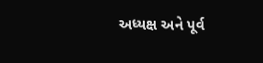અધ્યક્ષ અને પૂર્વ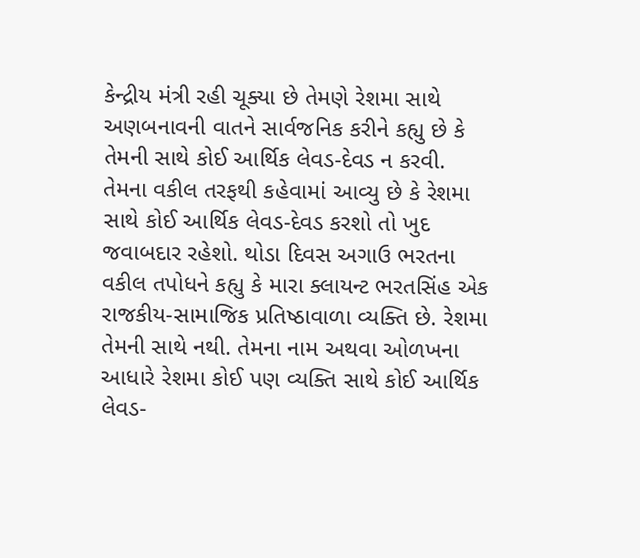કેન્દ્રીય મંત્રી રહી ચૂક્યા છે તેમણે રેશમા સાથે અણબનાવની વાતને સાર્વજનિક કરીને કહ્યુ છે કે તેમની સાથે કોઈ આર્થિક લેવડ-દેવડ ન કરવી. તેમના વકીલ તરફથી કહેવામાં આવ્યુ છે કે રેશમા સાથે કોઈ આર્થિક લેવડ-દેવડ કરશો તો ખુદ જવાબદાર રહેશો. થોડા દિવસ અગાઉ ભરતના વકીલ તપોધને કહ્યુ કે મારા ક્લાયન્ટ ભરતસિંહ એક રાજકીય-સામાજિક પ્રતિષ્ઠાવાળા વ્યક્તિ છે. રેશમા તેમની સાથે નથી. તેમના નામ અથવા ઓળખના આધારે રેશમા કોઈ પણ વ્યક્તિ સાથે કોઈ આર્થિક લેવડ-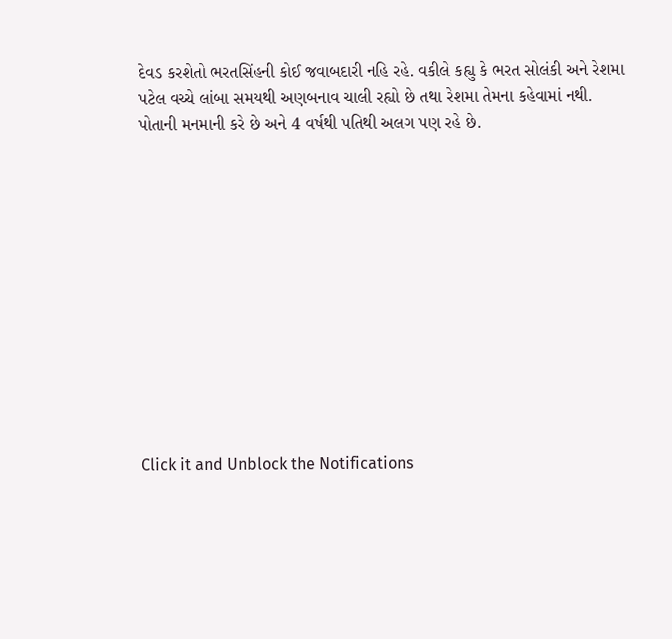દેવડ કરશેતો ભરતસિંહની કોઈ જવાબદારી નહિ રહે. વકીલે કહ્યુ કે ભરત સોલંકી અને રેશમા પટેલ વચ્ચે લાંબા સમયથી અણબનાવ ચાલી રહ્યો છે તથા રેશમા તેમના કહેવામાં નથી. પોતાની મનમાની કરે છે અને 4 વર્ષથી પતિથી અલગ પણ રહે છે.












Click it and Unblock the Notifications